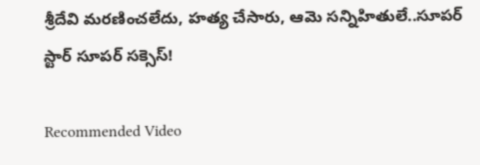శ్రీదేవి మరణించలేదు, హత్య చేసారు, ఆమె సన్నిహితులే..సూపర్ స్టార్ సూపర్ సక్సెస్!

Recommended Video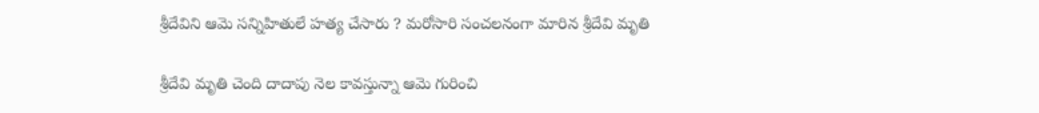శ్రీదేవిని ఆమె సన్నిహితులే హత్య చేసారు ? మరోసారి సంచలనంగా మారిన శ్రీదేవి మృతి

శ్రీదేవి మృతి చెంది దాదాపు నెల కావస్తున్నా ఆమె గురించి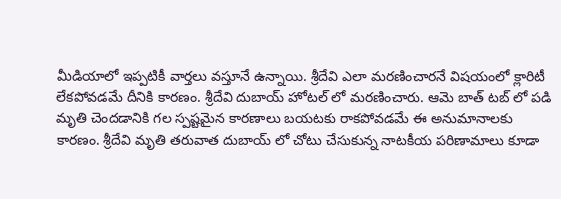మీడియాలో ఇప్పటికీ వార్తలు వస్తూనే ఉన్నాయి. శ్రీదేవి ఎలా మరణించారనే విషయంలో క్లారిటీ లేకపోవడమే దీనికి కారణం. శ్రీదేవి దుబాయ్ హోటల్ లో మరణించారు. ఆమె బాత్ టబ్ లో పడి మృతి చెందడానికి గల స్పష్టమైన కారణాలు బయటకు రాకపోవడమే ఈ అనుమానాలకు కారణం. శ్రీదేవి మృతి తరువాత దుబాయ్ లో చోటు చేసుకున్న నాటకీయ పరిణామాలు కూడా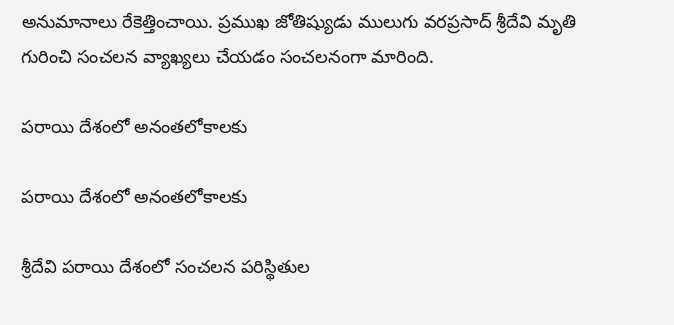అనుమానాలు రేకెత్తించాయి. ప్రముఖ జోతిష్యుడు ములుగు వరప్రసాద్ శ్రీదేవి మృతి గురించి సంచలన వ్యాఖ్యలు చేయడం సంచలనంగా మారింది.

పరాయి దేశంలో అనంతలోకాలకు

పరాయి దేశంలో అనంతలోకాలకు

శ్రీదేవి పరాయి దేశంలో సంచలన పరిస్థితుల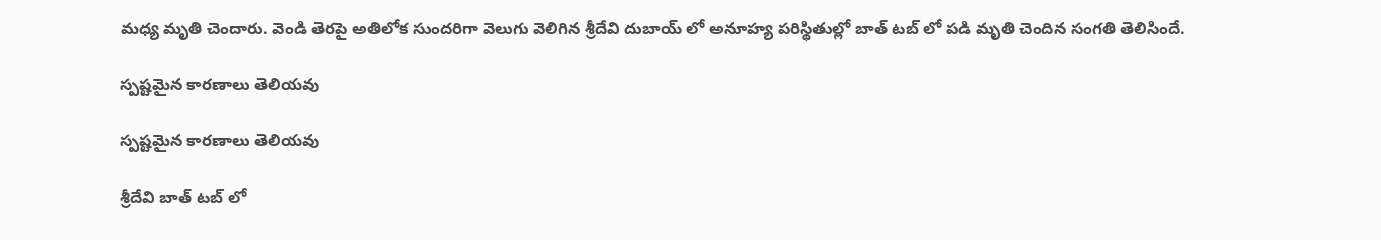మధ్య మృతి చెందారు. వెండి తెరపై అతిలోక సుందరిగా వెలుగు వెలిగిన శ్రీదేవి దుబాయ్ లో అనూహ్య పరిస్థితుల్లో బాత్ టబ్ లో పడి మృతి చెందిన సంగతి తెలిసిందే.

స్పష్టమైన కారణాలు తెలియవు

స్పష్టమైన కారణాలు తెలియవు

శ్రీదేవి బాత్ టబ్ లో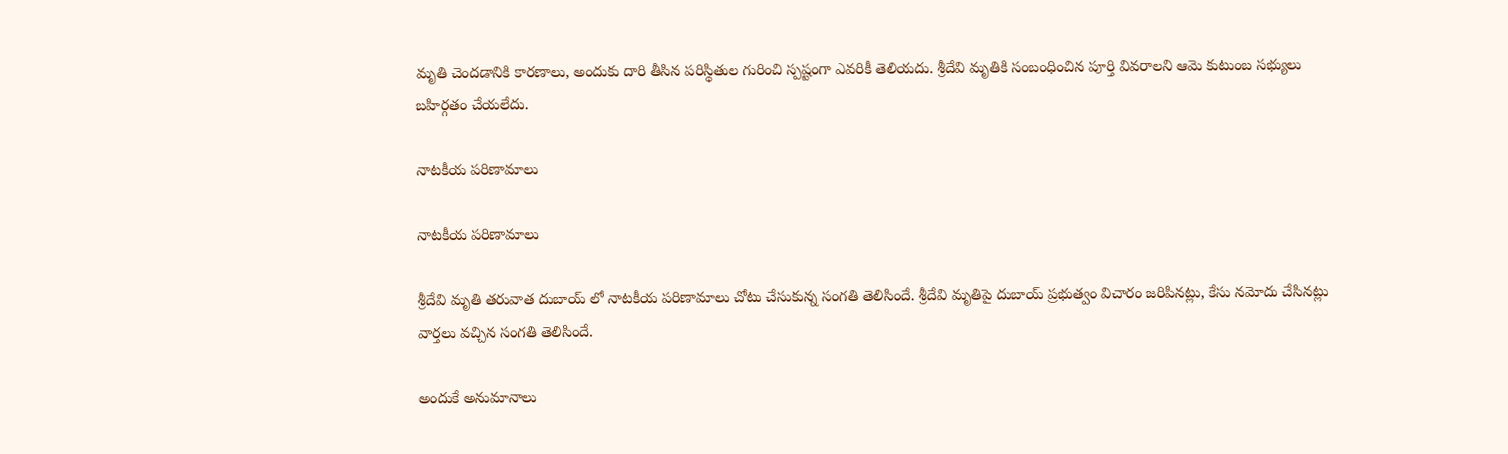మృతి చెందడానికి కారణాలు, అందుకు దారి తీసిన పరిస్థితుల గురించి స్పష్టంగా ఎవరికీ తెలియదు. శ్రీదేవి మృతికి సంబంధించిన పూర్తి వివరాలని ఆమె కుటుంబ సభ్యులు బహిర్గతం చేయలేదు.

నాటకీయ పరిణామాలు

నాటకీయ పరిణామాలు

శ్రీదేవి మృతి తరువాత దుబాయ్ లో నాటకీయ పరిణామాలు చోటు చేసుకున్న సంగతి తెలిసిందే. శ్రీదేవి మృతిపై దుబాయ్ ప్రభుత్వం విచారం జరిపినట్లు, కేసు నమోదు చేసినట్లు వార్తలు వచ్చిన సంగతి తెలిసిందే.

అందుకే అనుమానాలు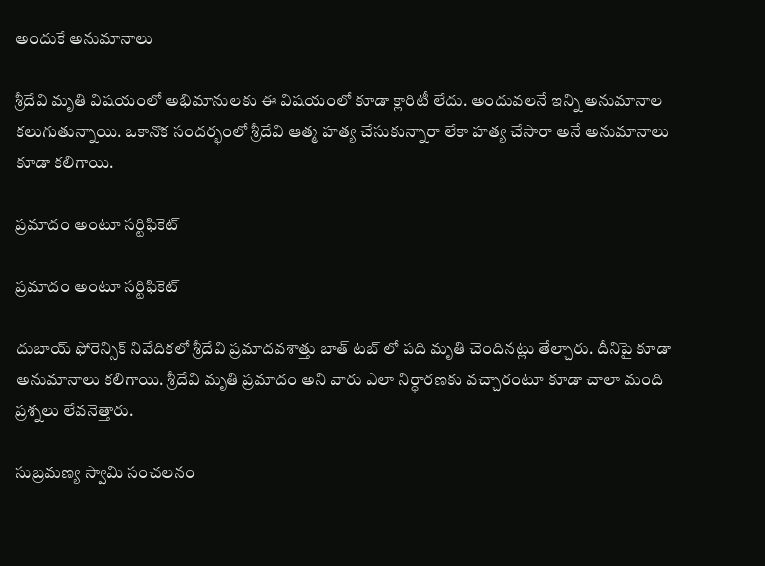అందుకే అనుమానాలు

శ్రీదేవి మృతి విషయంలో అభిమానులకు ఈ విషయంలో కూడా క్లారిటీ లేదు. అందువలనే ఇన్ని అనుమానాల కలుగుతున్నాయి. ఒకానొక సందర్భంలో శ్రీదేవి ఆత్మ హత్య చేసుకున్నారా లేకా హత్య చేసారా అనే అనుమానాలు కూడా కలిగాయి.

ప్రమాదం అంటూ సర్టిఫికెట్

ప్రమాదం అంటూ సర్టిఫికెట్

దుబాయ్ ఫోరెన్సిక్ నివేదికలో శ్రీదేవి ప్రమాదవశాత్తు బాత్ టబ్ లో పది మృతి చెందినట్లు తేల్చారు. దీనిపై కూడా అనుమానాలు కలిగాయి. శ్రీదేవి మృతి ప్రమాదం అని వారు ఎలా నిర్ధారణకు వచ్చారంటూ కూడా చాలా మంది ప్రశ్నలు లేవనెత్తారు.

సుబ్రమణ్య స్వామి సంచలనం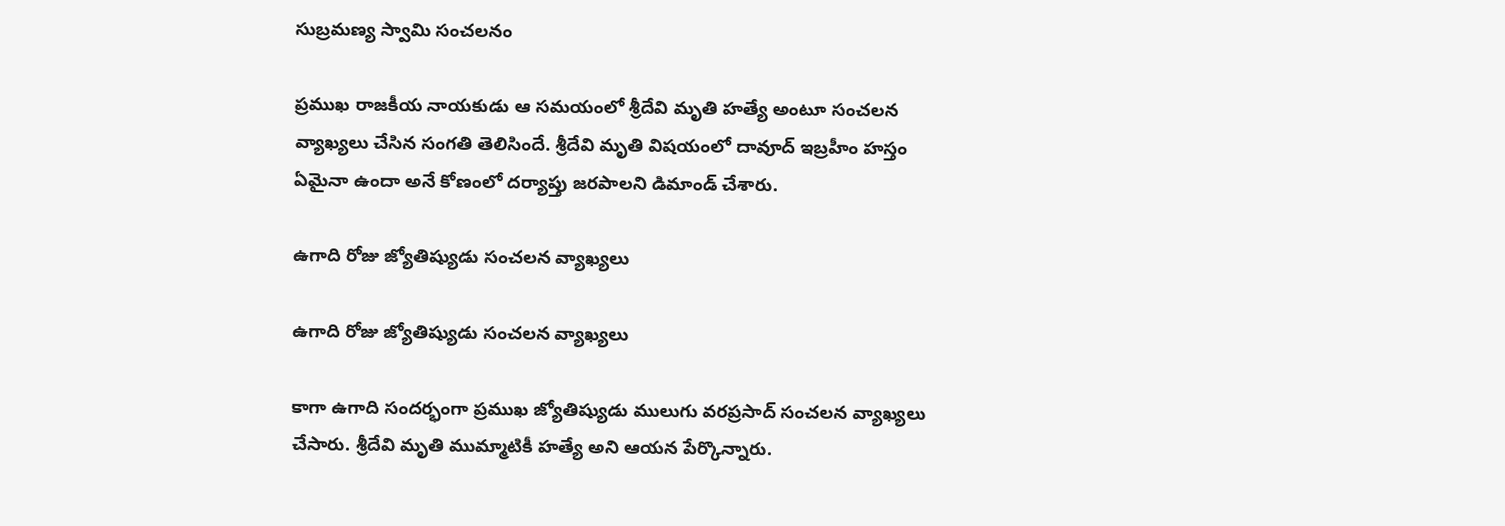సుబ్రమణ్య స్వామి సంచలనం

ప్రముఖ రాజకీయ నాయకుడు ఆ సమయంలో శ్రీదేవి మృతి హత్యే అంటూ సంచలన వ్యాఖ్యలు చేసిన సంగతి తెలిసిందే. శ్రీదేవి మృతి విషయంలో దావూద్ ఇబ్రహీం హస్తం ఏమైనా ఉందా అనే కోణంలో దర్యాప్తు జరపాలని డిమాండ్ చేశారు.

ఉగాది రోజు జ్యోతిష్యుడు సంచలన వ్యాఖ్యలు

ఉగాది రోజు జ్యోతిష్యుడు సంచలన వ్యాఖ్యలు

కాగా ఉగాది సందర్భంగా ప్రముఖ జ్యోతిష్యుడు ములుగు వరప్రసాద్ సంచలన వ్యాఖ్యలు చేసారు. శ్రీదేవి మృతి ముమ్మాటికీ హత్యే అని ఆయన పేర్కొన్నారు.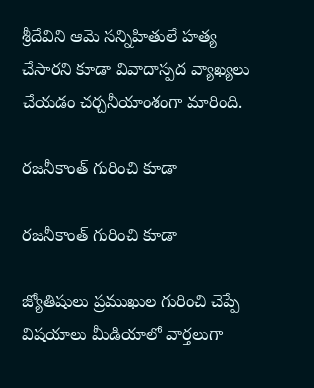శ్రీదేవిని ఆమె సన్నిహితులే హత్య చేసారని కూడా వివాదాస్పద వ్యాఖ్యలు చేయడం చర్చనీయాంశంగా మారింది.

రజనీకాంత్ గురించి కూడా

రజనీకాంత్ గురించి కూడా

జ్యోతిషులు ప్రముఖుల గురించి చెప్పే విషయాలు మీడియాలో వార్తలుగా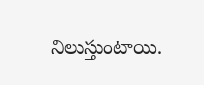నిలుస్తుంటాయి.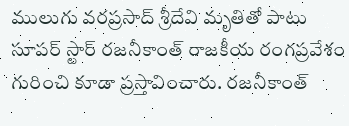ములుగు వరప్రసాద్ శ్రీదేవి మృతితో పాటు సూపర్ స్టార్ రజనీకాంత్ రాజకీయ రంగప్రవేశం గురించి కూడా ప్రస్తావించారు. రజనీకాంత్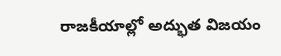రాజకీయాల్లో అద్భుత విజయం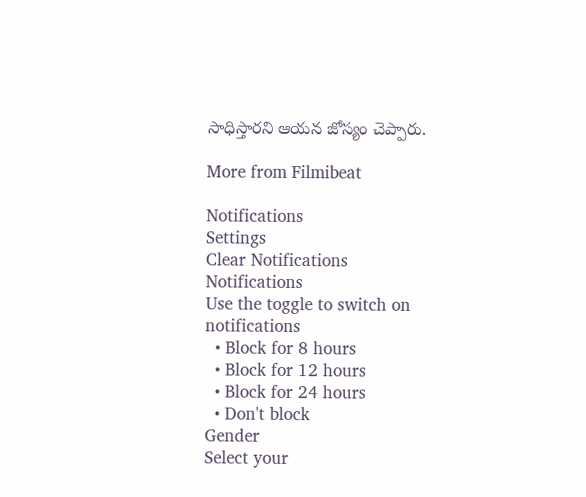సాధిస్తారని ఆయన జోస్యం చెప్పారు.

More from Filmibeat

Notifications
Settings
Clear Notifications
Notifications
Use the toggle to switch on notifications
  • Block for 8 hours
  • Block for 12 hours
  • Block for 24 hours
  • Don't block
Gender
Select your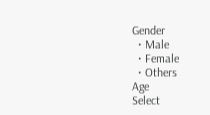Gender
  • Male
  • Female
  • Others
Age
Select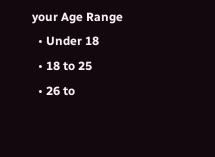your Age Range
  • Under 18
  • 18 to 25
  • 26 to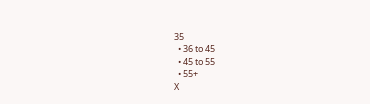35
  • 36 to 45
  • 45 to 55
  • 55+
X